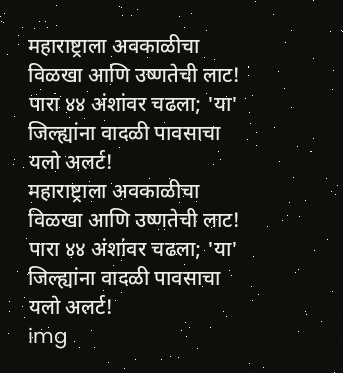महाराष्ट्राला अवकाळीचा विळखा आणि उष्णतेची लाट! पारा ४४ अंशांवर चढला; 'या' जिल्ह्यांना वादळी पावसाचा यलो अलर्ट!
महाराष्ट्राला अवकाळीचा विळखा आणि उष्णतेची लाट! पारा ४४ अंशांवर चढला; 'या' जिल्ह्यांना वादळी पावसाचा यलो अलर्ट!
img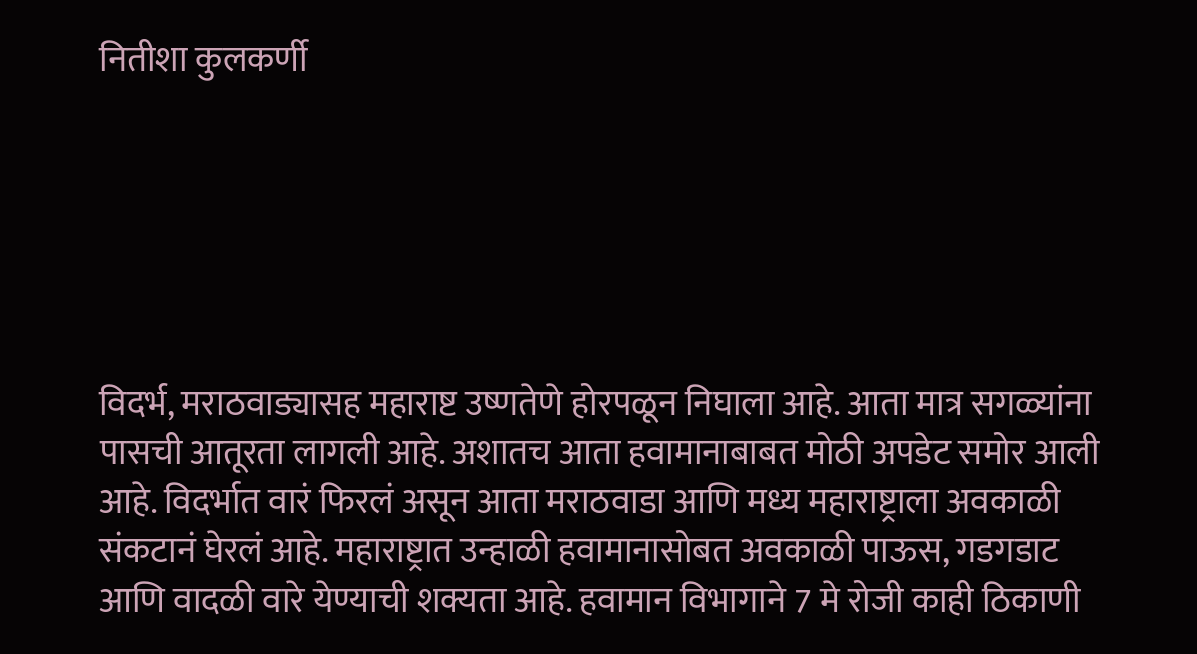नितीशा कुलकर्णी






विदर्भ, मराठवाड्यासह महाराष्ट उष्णतेणे होरपळून निघाला आहे. आता मात्र सगळ्यांना पासची आतूरता लागली आहे. अशातच आता हवामानाबाबत मोठी अपडेट समोर आली आहे. विदर्भात वारं फिरलं असून आता मराठवाडा आणि मध्य महाराष्ट्राला अवकाळी संकटानं घेरलं आहे. महाराष्ट्रात उन्हाळी हवामानासोबत अवकाळी पाऊस, गडगडाट आणि वादळी वारे येण्याची शक्यता आहे. हवामान विभागाने 7 मे रोजी काही ठिकाणी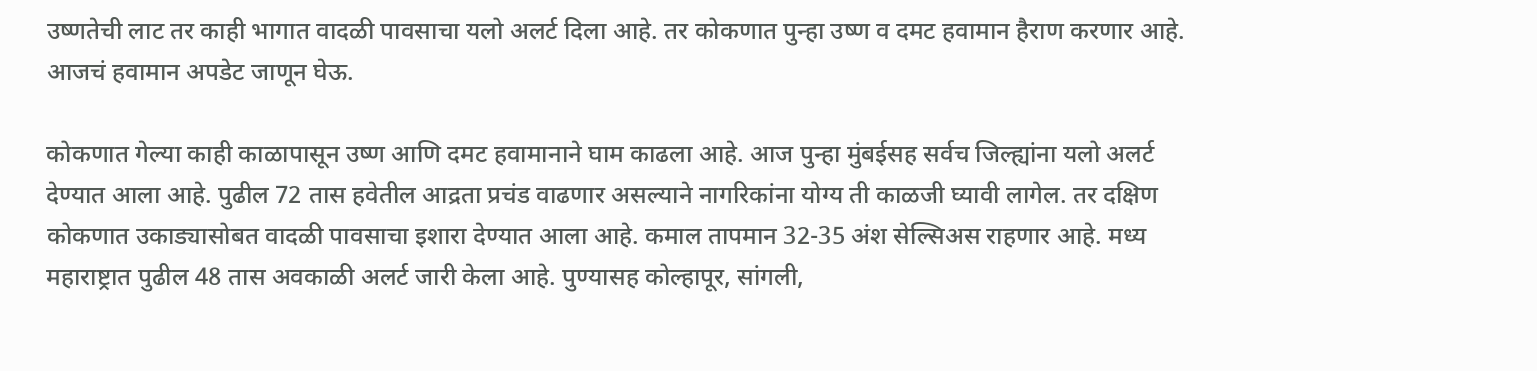उष्णतेची लाट तर काही भागात वादळी पावसाचा यलो अलर्ट दिला आहे. तर कोकणात पुन्हा उष्ण व दमट हवामान हैराण करणार आहे. आजचं हवामान अपडेट जाणून घेऊ.

कोकणात गेल्या काही काळापासून उष्ण आणि दमट हवामानाने घाम काढला आहे. आज पुन्हा मुंबईसह सर्वच जिल्ह्यांना यलो अलर्ट देण्यात आला आहे. पुढील 72 तास हवेतील आद्रता प्रचंड वाढणार असल्याने नागरिकांना योग्य ती काळजी घ्यावी लागेल. तर दक्षिण कोकणात उकाड्यासोबत वादळी पावसाचा इशारा देण्यात आला आहे. कमाल तापमान 32-35 अंश सेल्सिअस राहणार आहे. मध्य महाराष्ट्रात पुढील 48 तास अवकाळी अलर्ट जारी केला आहे. पुण्यासह कोल्हापूर, सांगली,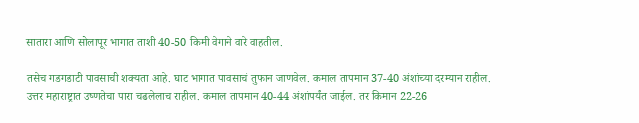सातारा आणि सोलापूर भागात ताशी 40-50 किमी वेगाने वारे वाहतील.

तसेच गडगडाटी पावसाची शक्यता आहे. घाट भागात पावसाचं तुफान जाणवेल. कमाल तापमान 37-40 अंशांच्या दरम्यान राहील. उत्तर महाराष्ट्रात उष्णतेचा पारा चढलेलाच राहील. कमाल तापमान 40-44 अंशांपर्यंत जाईल. तर किमान 22-26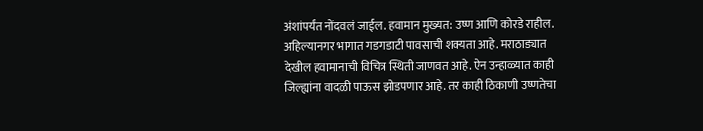अंशांपर्यंत नोंदवलं जाईल. हवामान मुख्यत: उष्ण आणि कोरडे राहील. अहिल्यानगर भागात गडगडाटी पावसाची शक्यता आहे. मराठाड्यात देखील हवामानाची विचित्र स्थिती जाणवत आहे. ऐन उन्हाळ्यात काही जिल्ह्यांना वादळी पाऊस झोडपणार आहे. तर काही ठिकाणी उष्णतेचा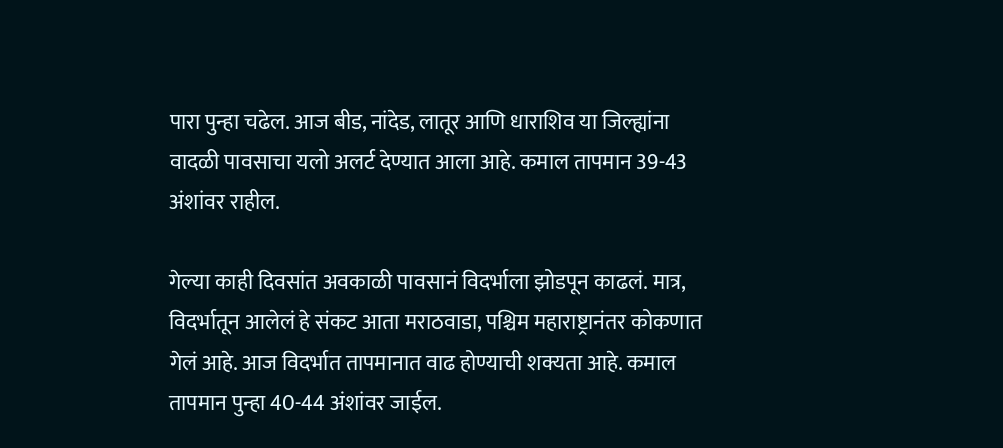पारा पुन्हा चढेल. आज बीड, नांदेड, लातूर आणि धाराशिव या जिल्ह्यांना वादळी पावसाचा यलो अलर्ट देण्यात आला आहे. कमाल तापमान 39-43 अंशांवर राहील.

गेल्या काही दिवसांत अवकाळी पावसानं विदर्भाला झोडपून काढलं. मात्र, विदर्भातून आलेलं हे संकट आता मराठवाडा, पश्चिम महाराष्ट्रानंतर कोकणात गेलं आहे. आज विदर्भात तापमानात वाढ होण्याची शक्यता आहे. कमाल तापमान पुन्हा 40-44 अंशांवर जाईल.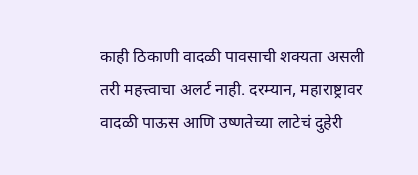काही ठिकाणी वादळी पावसाची शक्यता असली तरी महत्त्वाचा अलर्ट नाही. दरम्यान, महाराष्ट्रावर वादळी पाऊस आणि उष्णतेच्या लाटेचं दुहेरी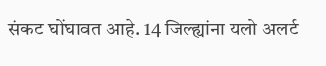संकट घोंघावत आहे. 14 जिल्ह्यांना यलो अलर्ट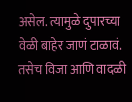असेल. त्यामुळे दुपारच्या वेळी बाहेर जाणं टाळावं. तसेच विजा आणि वादळी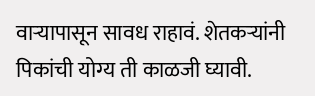वाऱ्यापासून सावध राहावं. शेतकऱ्यांनी पिकांची योग्य ती काळजी घ्यावी.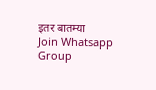इतर बातम्या
Join Whatsapp Group